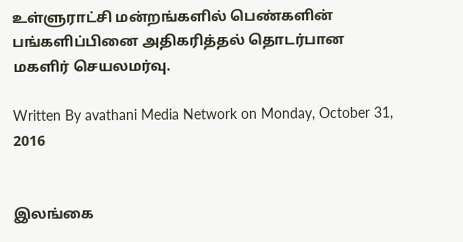உள்ளுராட்சி மன்றங்களில் பெண்களின் பங்களிப்பினை அதிகரித்தல் தொடர்பான மகளிர் செயலமர்வு.

Written By avathani Media Network on Monday, October 31, 2016


இலங்கை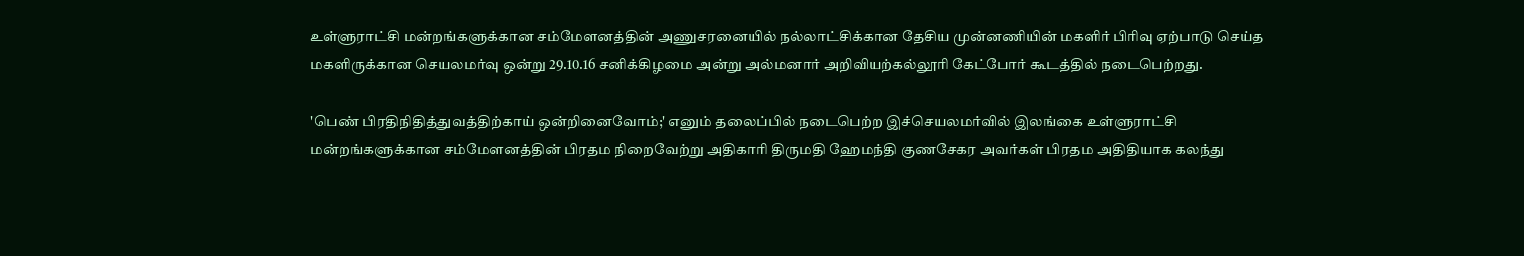உள்ளுராட்சி மன்றங்களுக்கான சம்மேளனத்தின் அணுசரனையில் நல்லாட்சிக்கான தேசிய முன்னணியின் மகளிர் பிரிவு ஏற்பாடு செய்த மகளிருக்கான செயலமர்வு ஒன்று 29.10.16 சனிக்கிழமை அன்று அல்மனார் அறிவியற்கல்லூரி கேட்போர் கூடத்தில் நடைபெற்றது.

'பெண் பிரதிநிதித்துவத்திற்காய் ஒன்றினைவோம்;' எனும் தலைப்பில் நடைபெற்ற இச்செயலமர்வில் இலங்கை உள்ளுராட்சி மன்றங்களுக்கான சம்மேளனத்தின் பிரதம நிறைவேற்று அதிகாரி திருமதி ஹேமந்தி குணசேகர அவர்கள் பிரதம அதிதியாக கலந்து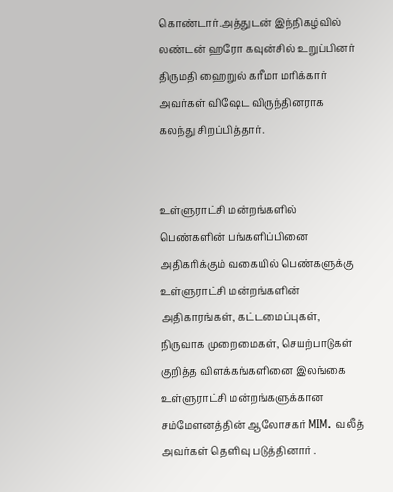கொண்டார்.அத்துடன் இந்நிகழ்வில் லண்டன் ஹரோ கவுன்சில் உறுப்பினர் திருமதி ஹைறுல் கரீமா மரிக்கார் அவர்கள் விஷேட விருந்தினராக கலந்து சிறப்பித்தார்.


உள்ளுராட்சி மன்றங்களில் பெண்களின் பங்களிப்பினை அதிகரிக்கும் வகையில் பெண்களுக்கு உள்ளுராட்சி மன்றங்களின் அதிகாரங்கள், கட்டமைப்புகள், நிருவாக முறைமைகள், செயற்பாடுகள் குறித்த விளக்கங்களினை இலங்கை உள்ளுராட்சி மன்றங்களுக்கான சம்மேளனத்தின் ஆலோசகர் MIM. வலீத் அவர்கள் தெளிவு படுத்தினார் .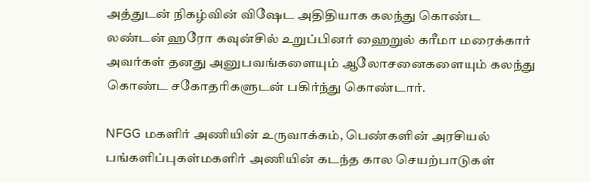அத்துடன் நிகழ்வின் விஷேட அதிதியாக கலந்து கொண்ட லண்டன் ஹரோ கவுன்சில் உறுப்பினர் ஹைறுல் கரீமா மரைக்கார் அவர்கள் தனது அனுபவங்களையும் ஆலோசனைகளையும் கலந்து கொண்ட சகோதரிகளுடன் பகிர்ந்து கொண்டார்.

NFGG மகளிர் அணியின் உருவாக்கம், பெண்களின் அரசியல் பங்களிப்புகள்மகளிர் அணியின் கடந்த கால செயற்பாடுகள்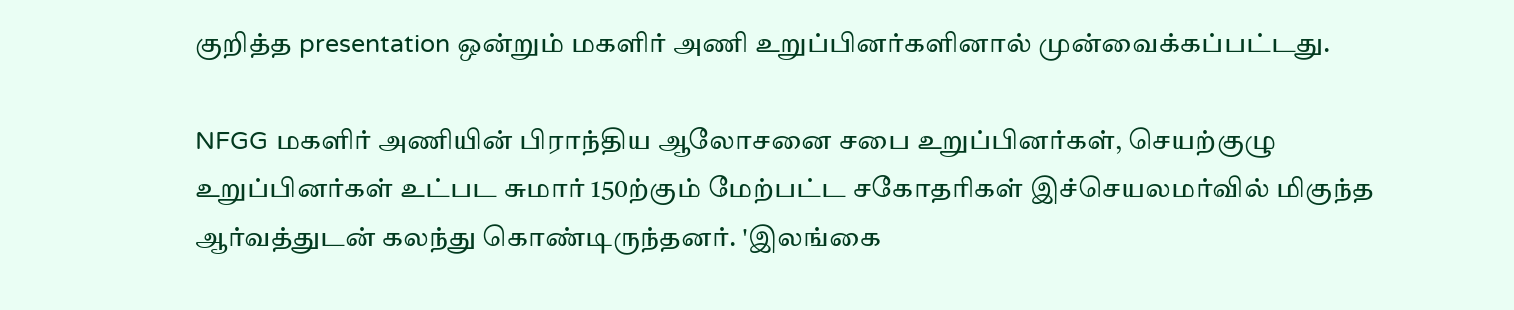குறித்த presentation ஒன்றும் மகளிர் அணி உறுப்பினர்களினால் முன்வைக்கப்பட்டது.

NFGG மகளிர் அணியின் பிராந்திய ஆலோசனை சபை உறுப்பினர்கள், செயற்குழு உறுப்பினர்கள் உட்பட சுமார் 150ற்கும் மேற்பட்ட சகோதரிகள் இச்செயலமர்வில் மிகுந்த ஆர்வத்துடன் கலந்து கொண்டிருந்தனர். 'இலங்கை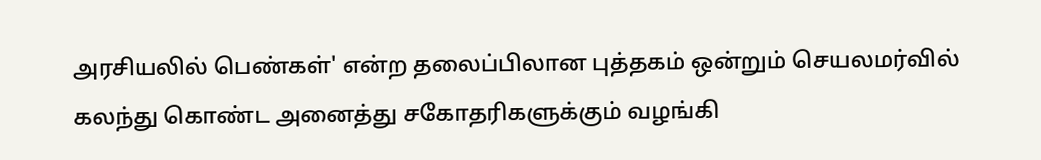அரசியலில் பெண்கள்' என்ற தலைப்பிலான புத்தகம் ஒன்றும் செயலமர்வில் கலந்து கொண்ட அனைத்து சகோதரிகளுக்கும் வழங்கி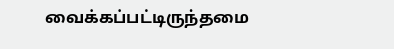வைக்கப்பட்டிருந்தமை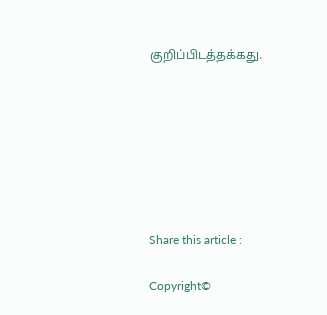குறிப்பிடத்தக்கது.







Share this article :

Copyright©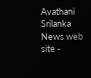Avathani Srilanka News web site -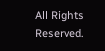All Rights Reserved.